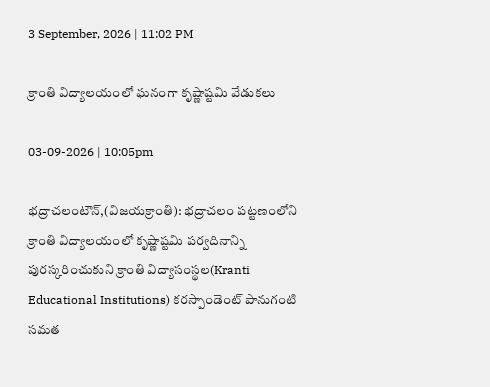3 September, 2026 | 11:02 PM

క్రాంతి విద్యాలయంలో ఘనంగా కృష్ణాష్టమి వేడుకలు

03-09-2026 | 10:05pm

భద్రాచలంటౌన్,(విజయక్రాంతి): భద్రాచలం పట్టణంలోని క్రాంతి విద్యాలయంలో కృష్ణాష్టమి పర్వదినాన్ని పురస్కరించుకుని క్రాంతి విద్యాసంస్థల(Kranti Educational Institutions) కరస్పాండెంట్ పానుగంటి సమత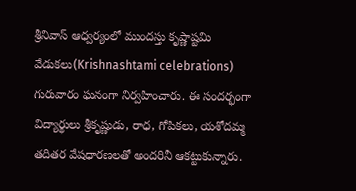శ్రీనివాస్ ఆధ్వర్యంలో ముందస్తు కృష్ణాష్టమి వేడుకలు(Krishnashtami celebrations) గురువారం ఘనంగా నిర్వహించారు. ఈ సందర్భంగా విద్యార్థులు శ్రీకృష్ణుడు, రాధ, గోపికలు, యశోదమ్మ తదితర వేషధారణలతో అందరినీ ఆకట్టుకున్నారు.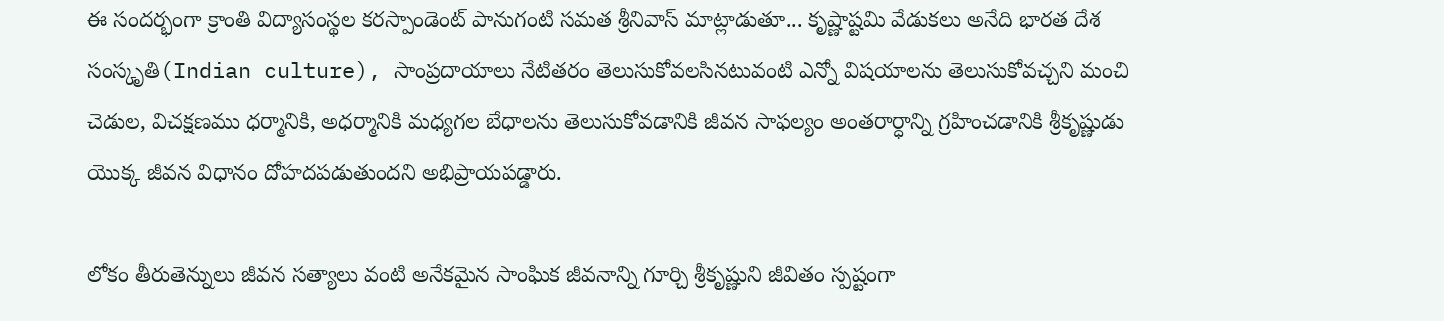ఈ సందర్భంగా క్రాంతి విద్యాసంస్థల కరస్పాండెంట్ పానుగంటి సమత శ్రీనివాస్ మాట్లాడుతూ... కృష్ణాష్టమి వేడుకలు అనేది భారత దేశ సంస్కృతి(Indian culture), సాంప్రదాయాలు నేటితరం తెలుసుకోవలసినటువంటి ఎన్నో విషయాలను తెలుసుకోవచ్చని మంచి చెడుల, విచక్షణము ధర్మానికి, అధర్మానికి మధ్యగల బేధాలను తెలుసుకోవడానికి జీవన సాఫల్యం అంతరార్ధాన్ని గ్రహించడానికి శ్రీకృష్ణుడు యొక్క జీవన విధానం దోహదపడుతుందని అభిప్రాయపడ్డారు.

లోకం తీరుతెన్నులు జీవన సత్యాలు వంటి అనేకమైన సాంఘిక జీవనాన్ని గూర్చి శ్రీకృష్ణుని జీవితం స్పష్టంగా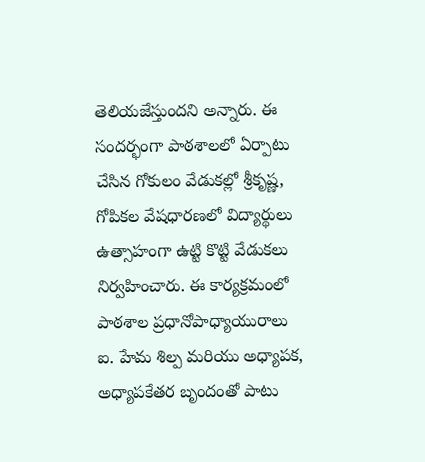తెలియజేస్తుందని అన్నారు. ఈ సందర్భంగా పాఠశాలలో ఏర్పాటు చేసిన గోకులం వేడుకల్లో శ్రీకృష్ణ, గోపికల వేషధారణలో విద్యార్థులు ఉత్సాహంగా ఉట్టి కొట్టి వేడుకలు నిర్వహించారు. ఈ కార్యక్రమంలో పాఠశాల ప్రధానోపాధ్యాయురాలు ఐ. హేమ శిల్ప మరియు అధ్యాపక, అధ్యాపకేతర బృందంతో పాటు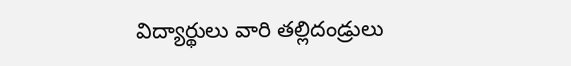విద్యార్థులు వారి తల్లిదండ్రులు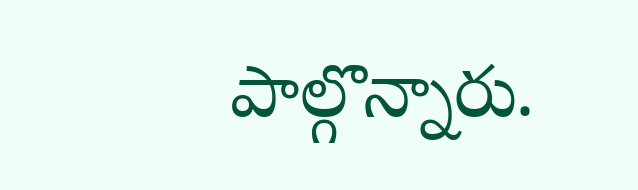పాల్గొన్నారు.